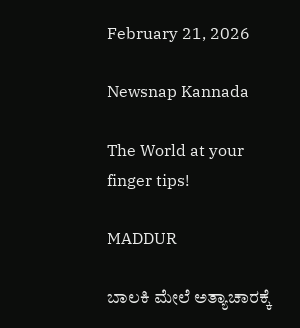February 21, 2026

Newsnap Kannada

The World at your finger tips!

MADDUR

ಬಾಲಕಿ ಮೇಲೆ ಅತ್ಯಾಚಾರಕ್ಕೆ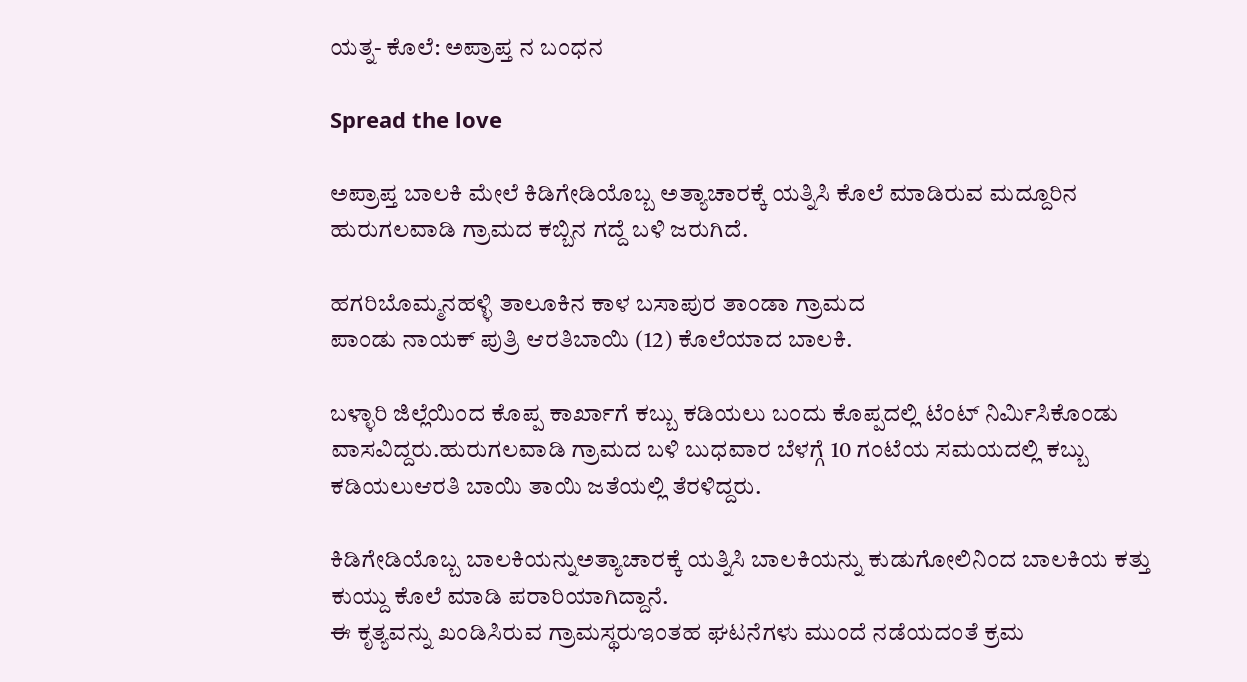ಯತ್ನ- ಕೊಲೆ: ಅಪ್ರಾಪ್ತ ನ ಬಂಧನ

Spread the love

ಅಪ್ರಾಪ್ತ ಬಾಲಕಿ ಮೇಲೆ ಕಿಡಿಗೇಡಿಯೊಬ್ಬ ಅತ್ಯಾಚಾರಕ್ಕೆ ಯತ್ನಿಸಿ ಕೊಲೆ ಮಾಡಿರುವ ಮದ್ದೂರಿನ ಹುರುಗಲವಾಡಿ ಗ್ರಾಮದ ಕಬ್ಬಿನ ಗದ್ದೆ ಬಳಿ ಜರುಗಿದೆ.

ಹಗರಿಬೊಮ್ಮನಹಳ್ಳಿ ತಾಲೂಕಿನ ಕಾಳ ಬಸಾಪುರ ತಾಂಡಾ ಗ್ರಾಮದ
ಪಾಂಡು ನಾಯಕ್ ಪುತ್ರಿ ಆರತಿಬಾಯಿ (12) ಕೊಲೆಯಾದ ಬಾಲಕಿ.

ಬಳ್ಳಾರಿ ಜಿಲ್ಲೆಯಿಂದ ಕೊಪ್ಪ ಕಾರ್ಖಾಗೆ ಕಬ್ಬು ಕಡಿಯಲು ಬಂದು ಕೊಪ್ಪದಲ್ಲಿ ಟೆಂಟ್ ನಿರ್ಮಿಸಿಕೊಂಡು ವಾಸವಿದ್ದರು.ಹುರುಗಲವಾಡಿ ಗ್ರಾಮದ ಬಳಿ ಬುಧವಾರ ಬೆಳಗ್ಗೆ 10 ಗಂಟೆಯ ಸಮಯದಲ್ಲಿ ಕಬ್ಬು ಕಡಿಯಲುಆರತಿ ಬಾಯಿ ತಾಯಿ ಜತೆಯಲ್ಲಿ ತೆರಳಿದ್ದರು.

ಕಿಡಿಗೇಡಿಯೊಬ್ಬ ಬಾಲಕಿಯನ್ನುಅತ್ಯಾಚಾರಕ್ಕೆ ಯತ್ನಿಸಿ ಬಾಲಕಿಯನ್ನು ಕುಡುಗೋಲಿನಿಂದ ಬಾಲಕಿಯ ಕತ್ತು ಕುಯ್ದು ಕೊಲೆ ಮಾಡಿ ಪರಾರಿಯಾಗಿದ್ದಾನೆ.
ಈ ಕೃತ್ಯವನ್ನು ಖಂಡಿಸಿರುವ ಗ್ರಾಮಸ್ಥರುಇಂತಹ ಘಟನೆಗಳು ಮುಂದೆ ನಡೆಯದಂತೆ ಕ್ರಮ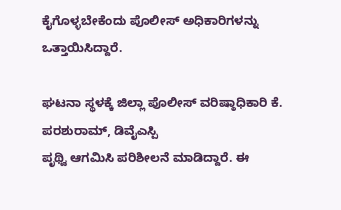ಕೈಗೊಳ್ಳಬೇಕೆಂದು ಪೊಲೀಸ್ ಅಧಿಕಾರಿಗಳನ್ನು ಒತ್ತಾಯಿಸಿದ್ದಾರೆ.

ಘಟನಾ ಸ್ಥಳಕ್ಕೆ ಜಿಲ್ಲಾ ಪೊಲೀಸ್ ವರಿಷ್ಠಾಧಿಕಾರಿ ಕೆ. ಪರಶುರಾಮ್, ಡಿವೈಎಸ್ಪಿ
ಪೃಥ್ವಿ ಆಗಮಿಸಿ ಪರಿಶೀಲನೆ ಮಾಡಿದ್ದಾರೆ. ಈ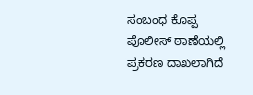ಸಂಬಂಧ ಕೊಪ್ಪ ಪೊಲೀಸ್ ಠಾಣೆಯಲ್ಲಿ
ಪ್ರಕರಣ ದಾಖಲಾಗಿದೆ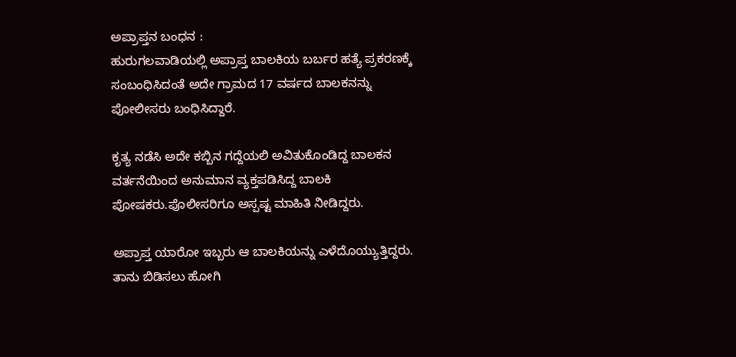ಅಪ್ರಾಪ್ತನ ಬಂಧನ :
ಹುರುಗಲವಾಡಿಯಲ್ಲಿ ಅಪ್ರಾಪ್ತ ಬಾಲಕಿಯ ಬರ್ಬರ ಹತ್ಯೆ ಪ್ರಕರಣಕ್ಕೆ ಸಂಬಂಧಿಸಿದಂತೆ ಅದೇ ಗ್ರಾಮದ 17 ವರ್ಷದ ಬಾಲಕನನ್ನು ಪೋಲೀಸರು ಬಂಧಿಸಿದ್ದಾರೆ.

ಕೃತ್ಯ ನಡೆಸಿ ಅದೇ ಕಬ್ಬಿನ ಗದ್ದೆಯಲಿ ಅವಿತುಕೊಂಡಿದ್ದ ಬಾಲಕನ ವರ್ತನೆಯಿಂದ ಅನುಮಾನ ವ್ಯಕ್ತಪಡಿಸಿದ್ದ ಬಾಲಕಿ ಪೋಷಕರು.ಪೊಲೀಸರಿಗೂ ಅಸ್ಪಷ್ಟ ಮಾಹಿತಿ ನೀಡಿದ್ದರು.

ಅಪ್ರಾಪ್ತ ಯಾರೋ ಇಬ್ಬರು ಆ ಬಾಲಕಿಯನ್ನು ಎಳೆದೊಯ್ಯುತ್ತಿದ್ದರು.
ತಾನು ಬಿಡಿಸಲು ಹೋಗಿ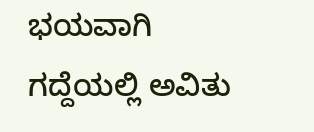ಭಯವಾಗಿ ಗದ್ದೆಯಲ್ಲಿ ಅವಿತು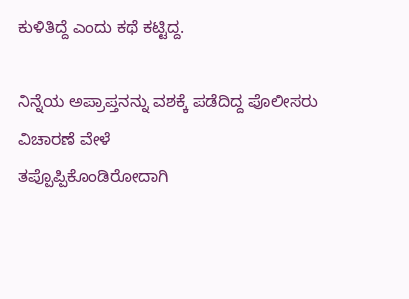ಕುಳಿತಿದ್ದೆ ಎಂದು ಕಥೆ ಕಟ್ಟಿದ್ದ.

ನಿನ್ನೆಯ ಅಪ್ರಾಪ್ತನನ್ನು ವಶಕ್ಕೆ ಪಡೆದಿದ್ದ ಪೊಲೀಸರು ವಿಚಾರಣೆ ವೇಳೆ
ತಪ್ಪೊಪ್ಪಿಕೊಂಡಿರೋದಾಗಿ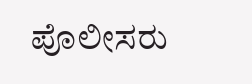ಪೊಲೀಸರು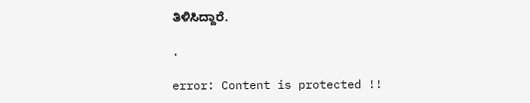ತಿಳಿಸಿದ್ದಾರೆ.

.

error: Content is protected !!